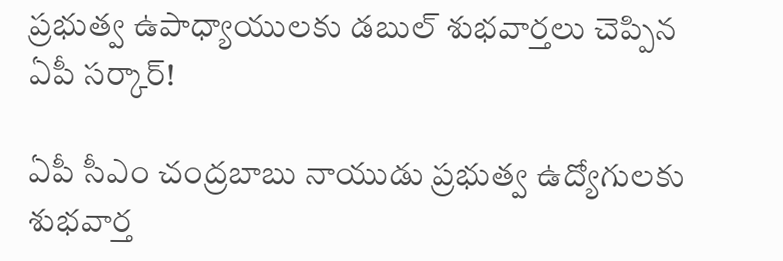ప్రభుత్వ ఉపాధ్యాయులకు డబుల్ శుభవార్తలు చెప్పిన ఏపీ సర్కార్!

ఏపీ సీఎం చంద్రబాబు నాయుడు ప్రభుత్వ ఉద్యోగులకు శుభవార్త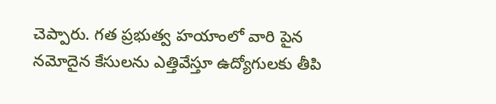చెప్పారు. గత ప్రభుత్వ హయాంలో వారి పైన నమోదైన కేసులను ఎత్తివేస్తూ ఉద్యోగులకు తీపి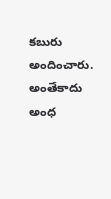కబురు అందించారు. అంతేకాదు అంధ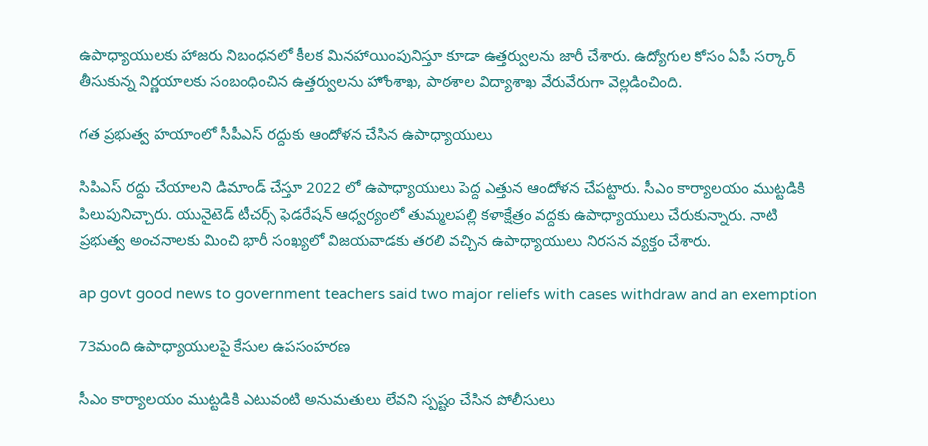ఉపాధ్యాయులకు హాజరు నిబంధనలో కీలక మినహాయింపునిస్తూ కూడా ఉత్తర్వులను జారీ చేశారు. ఉద్యోగుల కోసం ఏపీ సర్కార్ తీసుకున్న నిర్ణయాలకు సంబంధించిన ఉత్తర్వులను హోంశాఖ, పాఠశాల విద్యాశాఖ వేరువేరుగా వెల్లడించింది.

గత ప్రభుత్వ హయాంలో సీపీఎస్ రద్దుకు ఆందోళన చేసిన ఉపాధ్యాయులు

సిపిఎస్ రద్దు చేయాలని డిమాండ్ చేస్తూ 2022 లో ఉపాధ్యాయులు పెద్ద ఎత్తున ఆందోళన చేపట్టారు. సీఎం కార్యాలయం ముట్టడికి పిలుపునిచ్చారు. యునైటెడ్ టీచర్స్ ఫెడరేషన్ ఆధ్వర్యంలో తుమ్మలపల్లి కళాక్షేత్రం వద్దకు ఉపాధ్యాయులు చేరుకున్నారు. నాటి ప్రభుత్వ అంచనాలకు మించి భారీ సంఖ్యలో విజయవాడకు తరలి వచ్చిన ఉపాధ్యాయులు నిరసన వ్యక్తం చేశారు.

ap govt good news to government teachers said two major reliefs with cases withdraw and an exemption

73మంది ఉపాధ్యాయులపై కేసుల ఉపసంహరణ

సీఎం కార్యాలయం ముట్టడికి ఎటువంటి అనుమతులు లేవని స్పష్టం చేసిన పోలీసులు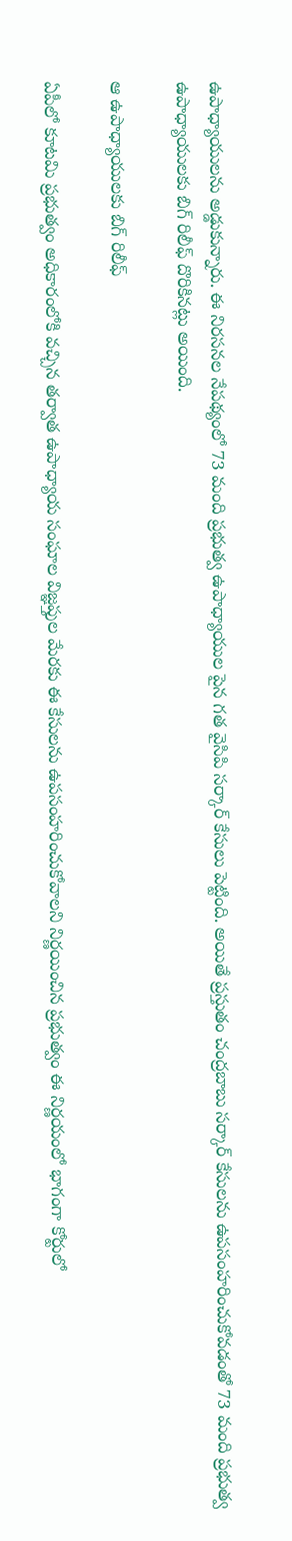ఉపాధ్యాయులను అడ్డుకున్నారు. ఈ నిరసనల నేపథ్యంలో 73 మంది ప్రభుత్వ ఉపాధ్యాయుల పైన గత వైసిపి సర్కార్ కేసులు పెట్టింది. అయితే ప్రస్తుతం చంద్రబాబు సర్కార్ కేసులను ఉపసంహరించుకోవడంతో 73 మంది ప్రభుత్వ ఉపాధ్యాయులకు బిగ్ రిలీఫ్ దొరికినట్లు అయింది.

ఆ ఉపాధ్యాయులకు బిగ్ రిలీఫ్

ఏపీలో కూటమి ప్రభుత్వం అధికారంలోకి వచ్చిన తర్వాత ఉపాధ్యాయ సంఘాల విజ్ఞప్తుల మేరకు ఈ కేసులను ఉపసంహరించుకోవాలని నిర్ణయించిన ప్రభుత్వం ఈ నిర్ణయంలో భాగంగా కోర్టులో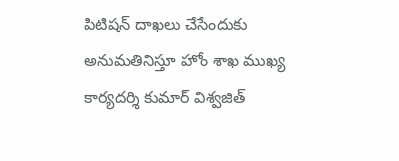పిటిషన్ దాఖలు చేసేందుకు అనుమతినిస్తూ హోం శాఖ ముఖ్య కార్యదర్శి కుమార్ విశ్వజిత్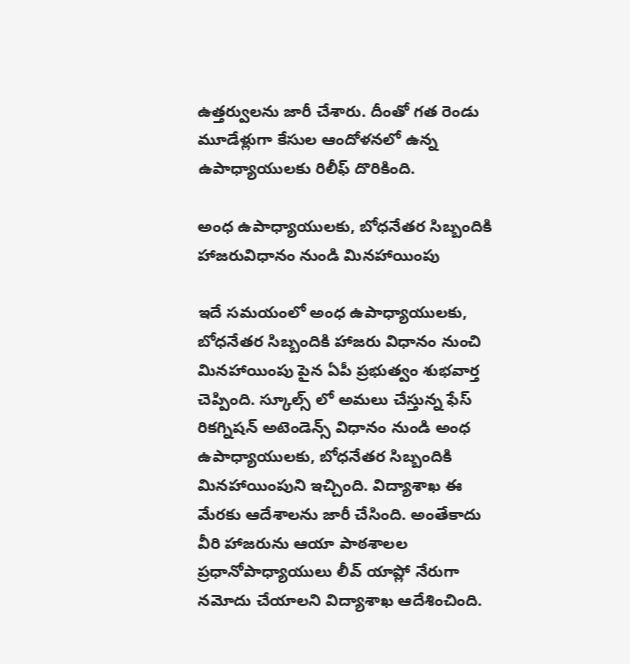ఉత్తర్వులను జారీ చేశారు. దీంతో గత రెండు మూడేళ్లుగా కేసుల ఆందోళనలో ఉన్న ఉపాధ్యాయులకు రిలీఫ్ దొరికింది.

అంధ ఉపాధ్యాయులకు, బోధనేతర సిబ్బందికి హాజరువిధానం నుండి మినహాయింపు

ఇదే సమయంలో అంధ ఉపాధ్యాయులకు, బోధనేతర సిబ్బందికి హాజరు విధానం నుంచి మినహాయింపు పైన ఏపీ ప్రభుత్వం శుభవార్త చెప్పింది. స్కూల్స్ లో అమలు చేస్తున్న ఫేస్ రికగ్నిషన్ అటెండెన్స్ విధానం నుండి అంధ ఉపాధ్యాయులకు, బోధనేతర సిబ్బందికి మినహాయింపుని ఇచ్చింది. విద్యాశాఖ ఈ మేరకు ఆదేశాలను జారీ చేసింది. అంతేకాదు వీరి హాజరును ఆయా పాఠశాలల ప్రధానోపాధ్యాయులు లీవ్ యాప్లో నేరుగా నమోదు చేయాలని విద్యాశాఖ ఆదేశించింది.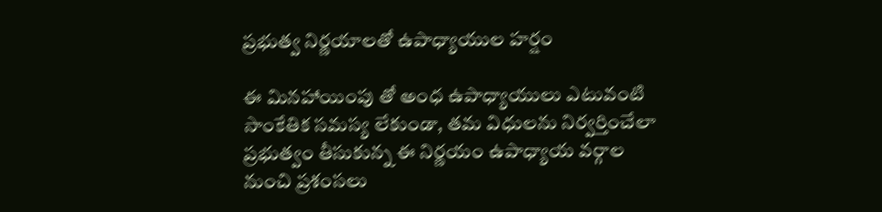ప్రభుత్వ నిర్ణయాలతో ఉపాధ్యాయుల హర్షం

ఈ మినహాయింపు తో అంధ ఉపాధ్యాయులు ఎటువంటి సాంకేతిక సమస్య లేకుండా, తమ విధులను నిర్వర్తించేలా ప్రభుత్వం తీసుకున్న ఈ నిర్ణయం ఉపాధ్యాయ వర్గాల నుంచి ప్రశంసలు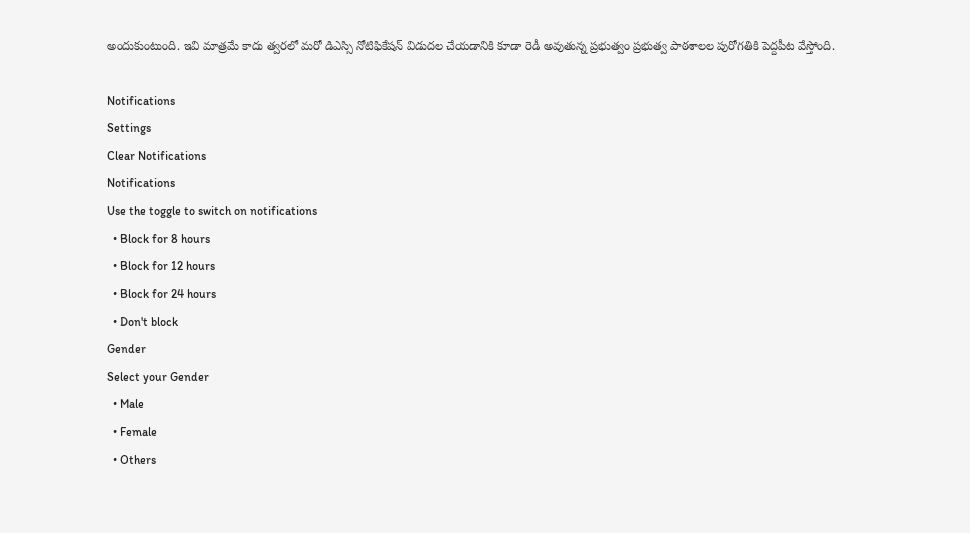అందుకుంటుంది. ఇవి మాత్రమే కాదు త్వరలో మరో డిఎస్సి నోటిఫికేషన్ విడుదల చేయడానికి కూడా రెడీ అవుతున్న ప్రభుత్వం ప్రభుత్వ పాఠశాలల పురోగతికి పెద్దపీట వేస్తోంది.

Notifications
Settings
Clear Notifications
Notifications
Use the toggle to switch on notifications
  • Block for 8 hours
  • Block for 12 hours
  • Block for 24 hours
  • Don't block
Gender
Select your Gender
  • Male
  • Female
  • Others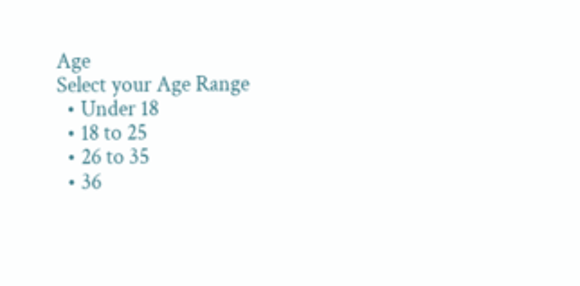Age
Select your Age Range
  • Under 18
  • 18 to 25
  • 26 to 35
  • 36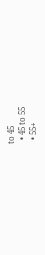to 45
  • 45 to 55
  • 55+